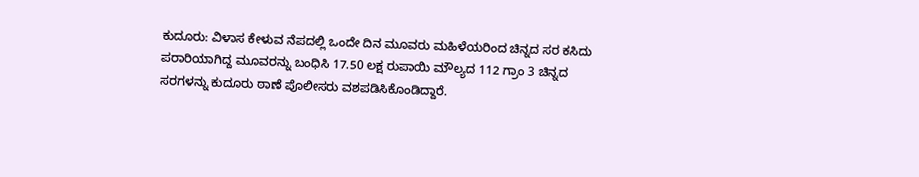ಕುದೂರು: ವಿಳಾಸ ಕೇಳುವ ನೆಪದಲ್ಲಿ ಒಂದೇ ದಿನ ಮೂವರು ಮಹಿಳೆಯರಿಂದ ಚಿನ್ನದ ಸರ ಕಸಿದು ಪರಾರಿಯಾಗಿದ್ದ ಮೂವರನ್ನು ಬಂಧಿಸಿ 17.50 ಲಕ್ಷ ರುಪಾಯಿ ಮೌಲ್ಯದ 112 ಗ್ರಾಂ 3 ಚಿನ್ನದ ಸರಗಳನ್ನು ಕುದೂರು ಠಾಣೆ ಪೊಲೀಸರು ವಶಪಡಿಸಿಕೊಂಡಿದ್ದಾರೆ.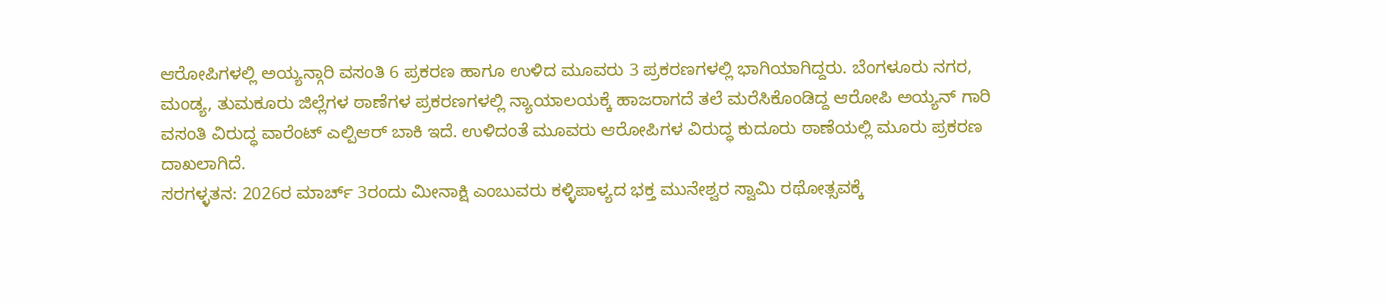ಆರೋಪಿಗಳಲ್ಲಿ ಅಯ್ಯನ್ಗಾರಿ ವಸಂತಿ 6 ಪ್ರಕರಣ ಹಾಗೂ ಉಳಿದ ಮೂವರು 3 ಪ್ರಕರಣಗಳಲ್ಲಿ ಭಾಗಿಯಾಗಿದ್ದರು. ಬೆಂಗಳೂರು ನಗರ, ಮಂಡ್ಯ, ತುಮಕೂರು ಜಿಲ್ಲೆಗಳ ಠಾಣೆಗಳ ಪ್ರಕರಣಗಳಲ್ಲಿ ನ್ಯಾಯಾಲಯಕ್ಕೆ ಹಾಜರಾಗದೆ ತಲೆ ಮರೆಸಿಕೊಂಡಿದ್ದ ಆರೋಪಿ ಅಯ್ಯನ್ ಗಾರಿ ವಸಂತಿ ವಿರುದ್ಧ ವಾರೆಂಟ್ ಎಲ್ಪಿಆರ್ ಬಾಕಿ ಇದೆ. ಉಳಿದಂತೆ ಮೂವರು ಆರೋಪಿಗಳ ವಿರುದ್ಧ ಕುದೂರು ಠಾಣೆಯಲ್ಲಿ ಮೂರು ಪ್ರಕರಣ ದಾಖಲಾಗಿದೆ.
ಸರಗಳ್ಳತನ: 2026ರ ಮಾರ್ಚ್ 3ರಂದು ಮೀನಾಕ್ಷಿ ಎಂಬುವರು ಕಳ್ಳಿಪಾಳ್ಯದ ಭಕ್ತ ಮುನೇಶ್ವರ ಸ್ವಾಮಿ ರಥೋತ್ಸವಕ್ಕೆ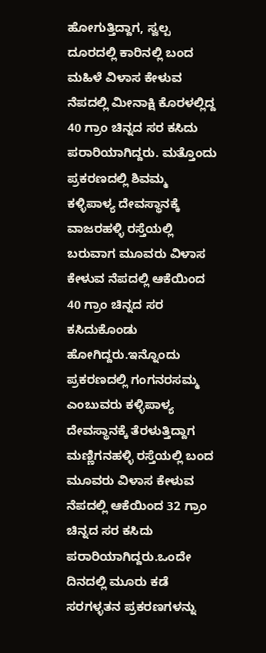ಹೋಗುತ್ತಿದ್ದಾಗ, ಸ್ವಲ್ಪ ದೂರದಲ್ಲಿ ಕಾರಿನಲ್ಲಿ ಬಂದ ಮಹಿಳೆ ವಿಳಾಸ ಕೇಳುವ ನೆಪದಲ್ಲಿ ಮೀನಾಕ್ಷಿ ಕೊರಳಲ್ಲಿದ್ದ 40 ಗ್ರಾಂ ಚಿನ್ನದ ಸರ ಕಸಿದು ಪರಾರಿಯಾಗಿದ್ದರು. ಮತ್ತೊಂದು ಪ್ರಕರಣದಲ್ಲಿ ಶಿವಮ್ಮ ಕಳ್ಳಿಪಾಳ್ಯ ದೇವಸ್ಥಾನಕ್ಕೆ ವಾಜರಹಳ್ಳಿ ರಸ್ತೆಯಲ್ಲಿ ಬರುವಾಗ ಮೂವರು ವಿಳಾಸ ಕೇಳುವ ನೆಪದಲ್ಲಿ ಆಕೆಯಿಂದ 40 ಗ್ರಾಂ ಚಿನ್ನದ ಸರ ಕಸಿದುಕೊಂಡು ಹೋಗಿದ್ದರು.ಇನ್ನೊಂದು ಪ್ರಕರಣದಲ್ಲಿ ಗಂಗನರಸಮ್ಮ ಎಂಬುವರು ಕಳ್ಳಿಪಾಳ್ಯ ದೇವಸ್ಥಾನಕ್ಕೆ ತೆರಳುತ್ತಿದ್ದಾಗ ಮಣ್ಣಿಗನಹಳ್ಳಿ ರಸ್ತೆಯಲ್ಲಿ ಬಂದ ಮೂವರು ವಿಳಾಸ ಕೇಳುವ ನೆಪದಲ್ಲಿ ಆಕೆಯಿಂದ 32 ಗ್ರಾಂ ಚಿನ್ನದ ಸರ ಕಸಿದು ಪರಾರಿಯಾಗಿದ್ದರು.ಒಂದೇ ದಿನದಲ್ಲಿ ಮೂರು ಕಡೆ ಸರಗಳ್ಳತನ ಪ್ರಕರಣಗಳನ್ನು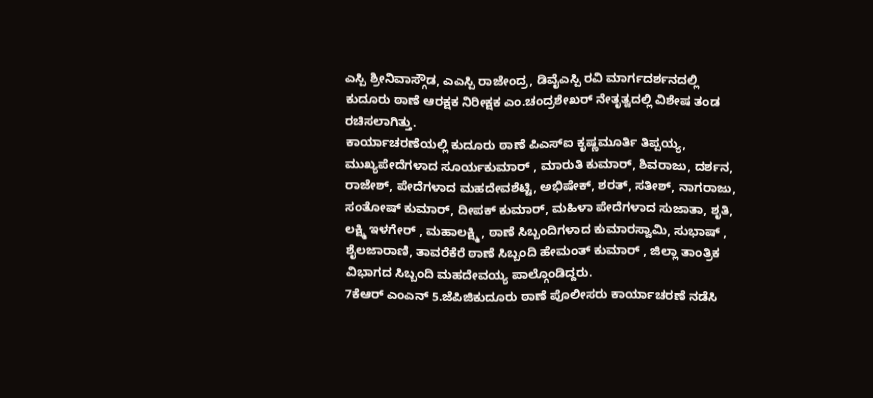ಎಸ್ಪಿ ಶ್ರೀನಿವಾಸ್ಗೌಡ, ಎಎಸ್ಪಿ ರಾಜೇಂದ್ರ, ಡಿವೈಎಸ್ಪಿ ರವಿ ಮಾರ್ಗದರ್ಶನದಲ್ಲಿ ಕುದೂರು ಠಾಣೆ ಆರಕ್ಷಕ ನಿರೀಕ್ಷಕ ಎಂ.ಚಂದ್ರಶೇಖರ್ ನೇತೃತ್ವದಲ್ಲಿ ವಿಶೇಷ ತಂಡ ರಚಿಸಲಾಗಿತ್ತು.
ಕಾರ್ಯಾಚರಣೆಯಲ್ಲಿ ಕುದೂರು ಠಾಣೆ ಪಿಎಸ್ಐ ಕೃಷ್ಣಮೂರ್ತಿ ತಿಪ್ಪಯ್ಯ, ಮುಖ್ಯಪೇದೆಗಳಾದ ಸೂರ್ಯಕುಮಾರ್ , ಮಾರುತಿ ಕುಮಾರ್, ಶಿವರಾಜು, ದರ್ಶನ, ರಾಜೇಶ್, ಪೇದೆಗಳಾದ ಮಹದೇವಶೆಟ್ಟಿ, ಅಭಿಷೇಕ್, ಶರತ್, ಸತೀಶ್, ನಾಗರಾಜು, ಸಂತೋಷ್ ಕುಮಾರ್, ದೀಪಕ್ ಕುಮಾರ್, ಮಹಿಳಾ ಪೇದೆಗಳಾದ ಸುಜಾತಾ, ಶೃತಿ, ಲಕ್ಷ್ಮಿ ಇಳಗೇರ್ , ಮಹಾಲಕ್ಷ್ಮಿ, ಠಾಣೆ ಸಿಬ್ಬಂದಿಗಳಾದ ಕುಮಾರಸ್ವಾಮಿ, ಸುಭಾಷ್ , ಶೈಲಜಾರಾಣಿ, ತಾವರೆಕೆರೆ ಠಾಣೆ ಸಿಬ್ಬಂದಿ ಹೇಮಂತ್ ಕುಮಾರ್ , ಜಿಲ್ಲಾ ತಾಂತ್ರಿಕ ವಿಭಾಗದ ಸಿಬ್ಬಂದಿ ಮಹದೇವಯ್ಯ ಪಾಲ್ಗೊಂಡಿದ್ದರು.
7ಕೆಆರ್ ಎಂಎನ್ 5.ಜೆಪಿಜಿಕುದೂರು ಠಾಣೆ ಪೊಲೀಸರು ಕಾರ್ಯಾಚರಣೆ ನಡೆಸಿ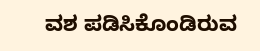ವಶ ಪಡಿಸಿಕೊಂಡಿರುವ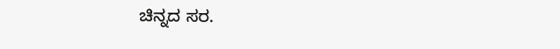ಚಿನ್ನದ ಸರ.